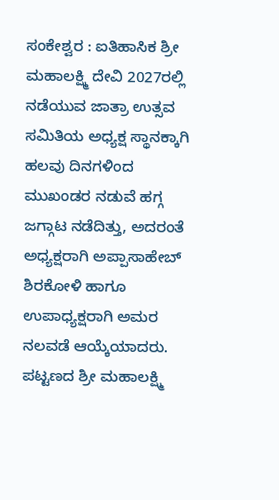ಸಂಕೇಶ್ವರ : ಐತಿಹಾಸಿಕ ಶ್ರೀ ಮಹಾಲಕ್ಷ್ಮಿ ದೇವಿ 2027ರಲ್ಲಿ ನಡೆಯುವ ಜಾತ್ರಾ ಉತ್ಸವ ಸಮಿತಿಯ ಅಧ್ಯಕ್ಷ ಸ್ಥಾನಕ್ಕಾಗಿ ಹಲವು ದಿನಗಳಿಂದ ಮುಖಂಡರ ನಡುವೆ ಹಗ್ಗ ಜಗ್ಗಾಟ ನಡೆದಿತ್ತು, ಅದರಂತೆ ಅಧ್ಯಕ್ಷರಾಗಿ ಅಪ್ಪಾಸಾಹೇಬ್ ಶಿರಕೋಳಿ ಹಾಗೂ ಉಪಾಧ್ಯಕ್ಷರಾಗಿ ಅಮರ ನಲವಡೆ ಆಯ್ಕೆಯಾದರು.
ಪಟ್ಟಣದ ಶ್ರೀ ಮಹಾಲಕ್ಷ್ಮಿ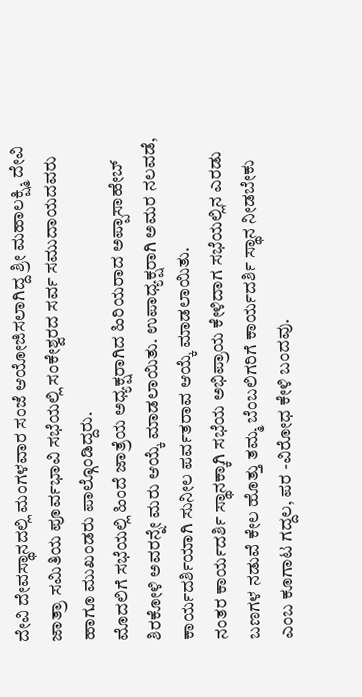ದೇವಿ ದೇವಸ್ಥಾನದಲ್ಲಿ ಮಂಗಳವಾರ ಸಂಜೆ ಆಯೋಜಿಸಲಾಗಿದ್ದ ಶ್ರೀ ಮಹಾಲಕ್ಷ್ಮಿ ದೇವಿ ಜಾತ್ರಾ ಸಮಿತಿಯ ಪೂರ್ವಭಾವಿ ಸಭೆಯಲ್ಲಿ ಸಂಕೇಶ್ವರದ ಸರ್ವ ಸಮುದಾಯದವರು ಹಾಗೂ ಮುಖಂಡರು ಪಾಲ್ಗೊಂಡಿದ್ದರು.
ಮೊದಲಿಗೆ ಸಭೆಯಲ್ಲಿ ಹಿಂದೆ ಜಾತ್ರೆಯ ಅಧ್ಯಕ್ಷರಾಗಿದ ಹಿರಿಯರಾದ ಅಪ್ಪಾಸಾಹೇಬ್ ಶಿರಕೋಳಿ ಅವರನ್ನೇ ಮರು ಆಯ್ಕೆ ಮಾಡಲಾಯಿತು. ಉಪಾಧ್ಯಕ್ಷರಾಗಿ ಅಮರ ನಲವಡೆ, ಕಾರ್ಯದರ್ಶಿಯಾಗಿ ಸುನೀಲ ಪರ್ವತರಾವ ಆಯ್ಕೆ ಮಾಡಲಾಯಿತು.
ನಂತರ ಕಾರ್ಯದರ್ಶಿ ಸ್ಥಾನಕ್ಕಾಗಿ ಸಭೆಯ ಅಭಿಪ್ರಾಯ ಕೇಳಿದಾಗ ಸಭೆಯಲ್ಲಿನ ಎರಡು ಬಣಗಳ ನಡುವೆ ಕೇಲ ಹೊತ್ತು ತಮ್ಮ ಬೆಂಬಲಿಗರಿಗೆ ಕಾರ್ಯದರ್ಶಿ ಸ್ಥಾನ ನೀಡಬೇಕು ಎಂಬ ಕೂಗಾಟ ಗದ್ದಲ, ಪರ -ವಿರೋಧ ಕೇಳಿ ಬಂದವು.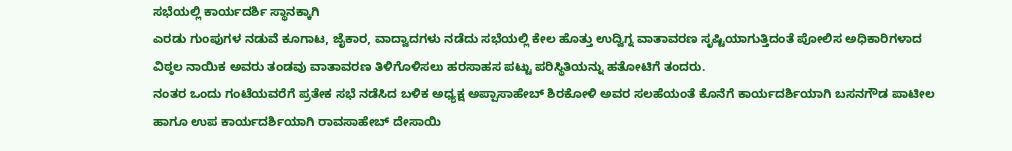ಸಭೆಯಲ್ಲಿ ಕಾರ್ಯದರ್ಶಿ ಸ್ಥಾನಕ್ಕಾಗಿ
ಎರಡು ಗುಂಪುಗಳ ನಡುವೆ ಕೂಗಾಟ, ಜೈಕಾರ, ವಾದ್ವಾದಗಳು ನಡೆದು ಸಭೆಯಲ್ಲಿ ಕೇಲ ಹೊತ್ತು ಉದ್ವಿಗ್ನ ವಾತಾವರಣ ಸೃಷ್ಟಿಯಾಗುತ್ತಿದಂತೆ ಪೋಲಿಸ ಅಧಿಕಾರಿಗಳಾದ ವಿಠ್ಠಲ ನಾಯಿಕ ಅವರು ತಂಡವು ವಾತಾವರಣ ತಿಳಿಗೊಳಿಸಲು ಹರಸಾಹಸ ಪಟ್ಟು ಪರಿಸ್ಥಿತಿಯನ್ನು ಹತೋಟಿಗೆ ತಂದರು.
ನಂತರ ಒಂದು ಗಂಟೆಯವರೆಗೆ ಪ್ರತೇಕ ಸಭೆ ನಡೆಸಿದ ಬಳಿಕ ಅಧ್ಯಕ್ಷ ಅಪ್ಪಾಸಾಹೇಬ್ ಶಿರಕೋಳಿ ಅವರ ಸಲಹೆಯಂತೆ ಕೊನೆಗೆ ಕಾರ್ಯದರ್ಶಿಯಾಗಿ ಬಸನಗೌಡ ಪಾಟೀಲ ಹಾಗೂ ಉಪ ಕಾರ್ಯದರ್ಶಿಯಾಗಿ ರಾವಸಾಹೇಬ್ ದೇಸಾಯಿ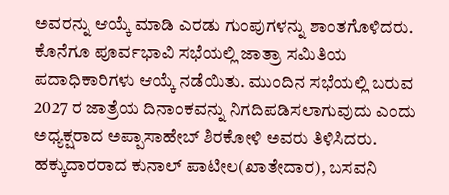ಅವರನ್ನು ಆಯ್ಕೆ ಮಾಡಿ ಎರಡು ಗುಂಪುಗಳನ್ನು ಶಾಂತಗೊಳಿದರು.
ಕೊನೆಗೂ ಪೂರ್ವಭಾವಿ ಸಭೆಯಲ್ಲಿ ಜಾತ್ರಾ ಸಮಿತಿಯ ಪದಾಧಿಕಾರಿಗಳು ಆಯ್ಕೆ ನಡೆಯಿತು. ಮುಂದಿನ ಸಭೆಯಲ್ಲಿ ಬರುವ 2027 ರ ಜಾತ್ರೆಯ ದಿನಾಂಕವನ್ನು ನಿಗದಿಪಡಿಸಲಾಗುವುದು ಎಂದು ಅಧ್ಯಕ್ಷರಾದ ಅಪ್ಪಾಸಾಹೇಬ್ ಶಿರಕೋಳಿ ಅವರು ತಿಳಿಸಿದರು.
ಹಕ್ಕುದಾರರಾದ ಕುನಾಲ್ ಪಾಟೀಲ(ಖಾತೇದಾರ), ಬಸವನಿ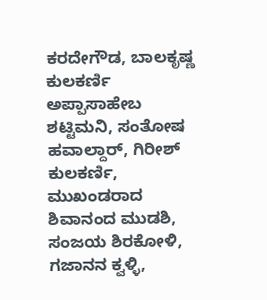ಕರದೇಗೌಡ, ಬಾಲಕೃಷ್ಣ ಕುಲಕರ್ಣಿ ಅಪ್ಪಾಸಾಹೇಬ ಶಟ್ಟಿಮನಿ, ಸಂತೋಷ ಹವಾಲ್ದಾರ್, ಗಿರೀಶ್ ಕುಲಕರ್ಣಿ, ಮುಖಂಡರಾದ ಶಿವಾನಂದ ಮುಡಶಿ, ಸಂಜಯ ಶಿರಕೋಳಿ, ಗಜಾನನ ಕ್ವಳ್ಳಿ,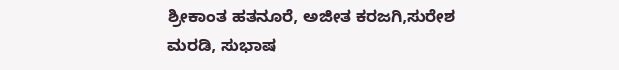ಶ್ರೀಕಾಂತ ಹತನೂರೆ, ಅಜೀತ ಕರಜಗಿ,ಸುರೇಶ ಮರಡಿ, ಸುಭಾಷ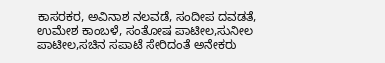ಕಾಸರಕರ, ಅವಿನಾಶ ನಲವಡೆ, ಸಂದೀಪ ದವಡತೆ, ಉಮೇಶ ಕಾಂಬಳೆ, ಸಂತೋಷ ಪಾಟೀಲ,ಸುನೀಲ ಪಾಟೀಲ,ಸಚಿನ ಸಪಾಟೆ ಸೇರಿದಂತೆ ಅನೇಕರು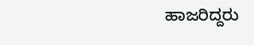ಹಾಜರಿದ್ದರು